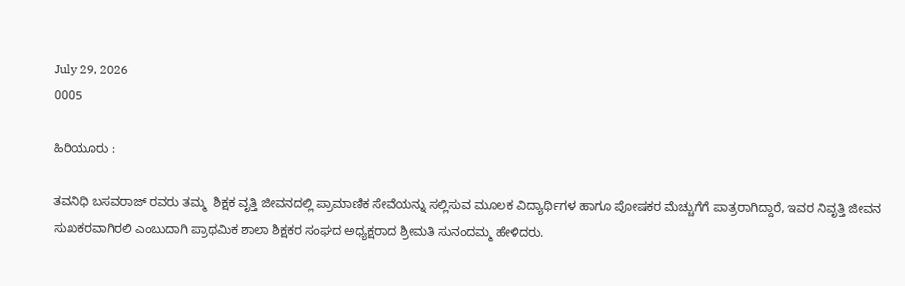July 29, 2026
0005

ಹಿರಿಯೂರು :

ತವನಿಧಿ ಬಸವರಾಜ್ ರವರು ತಮ್ಮ  ಶಿಕ್ಷಕ ವೃತ್ತಿ ಜೀವನದಲ್ಲಿ ಪ್ರಾಮಾಣಿಕ ಸೇವೆಯನ್ನು ಸಲ್ಲಿಸುವ ಮೂಲಕ ವಿದ್ಯಾರ್ಥಿಗಳ ಹಾಗೂ ಪೋಷಕರ ಮೆಚ್ಚುಗೆಗೆ ಪಾತ್ರರಾಗಿದ್ದಾರೆ, ಇವರ ನಿವೃತ್ತಿ ಜೀವನ ಸುಖಕರವಾಗಿರಲಿ ಎಂಬುದಾಗಿ ಪ್ರಾಥಮಿಕ ಶಾಲಾ ಶಿಕ್ಷಕರ ಸಂಘದ ಅಧ್ಯಕ್ಷರಾದ ಶ್ರೀಮತಿ ಸುನಂದಮ್ಮ ಹೇಳಿದರು.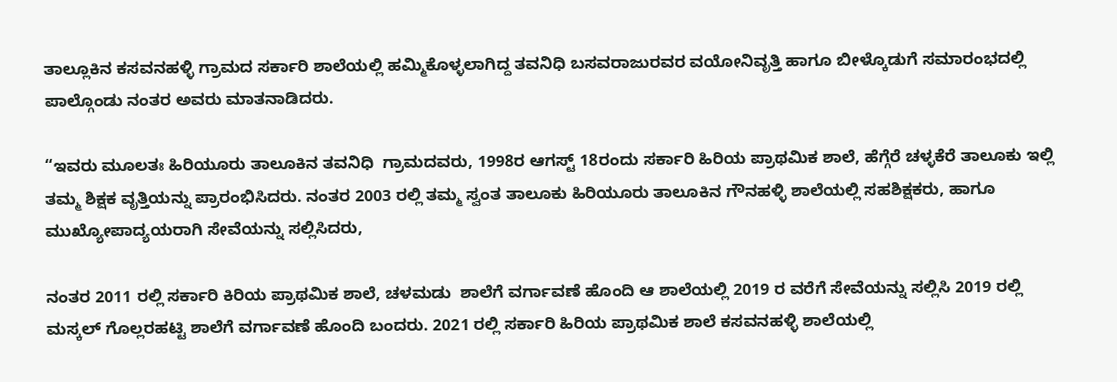ತಾಲ್ಲೂಕಿನ ಕಸವನಹಳ್ಳಿ ಗ್ರಾಮದ ಸರ್ಕಾರಿ ಶಾಲೆಯಲ್ಲಿ ಹಮ್ಮಿಕೊಳ್ಳಲಾಗಿದ್ದ ತವನಿಧಿ ಬಸವರಾಜುರವರ ವಯೋನಿವೃತ್ತಿ ಹಾಗೂ ಬೀಳ್ಕೊಡುಗೆ ಸಮಾರಂಭದಲ್ಲಿ ಪಾಲ್ಗೊಂಡು ನಂತರ ಅವರು ಮಾತನಾಡಿದರು.

“ಇವರು ಮೂಲತಃ ಹಿರಿಯೂರು ತಾಲೂಕಿನ ತವನಿಧಿ  ಗ್ರಾಮದವರು, 1998ರ ಆಗಸ್ಟ್ 18ರಂದು ಸರ್ಕಾರಿ ಹಿರಿಯ ಪ್ರಾಥಮಿಕ ಶಾಲೆ, ಹೆಗ್ಗೆರೆ ಚಳ್ಳಕೆರೆ ತಾಲೂಕು ಇಲ್ಲಿ ತಮ್ಮ ಶಿಕ್ಷಕ ವೃತ್ತಿಯನ್ನು ಪ್ರಾರಂಭಿಸಿದರು. ನಂತರ 2003 ರಲ್ಲಿ ತಮ್ಮ ಸ್ವಂತ ತಾಲೂಕು ಹಿರಿಯೂರು ತಾಲೂಕಿನ ಗೌನಹಳ್ಳಿ ಶಾಲೆಯಲ್ಲಿ ಸಹಶಿಕ್ಷಕರು, ಹಾಗೂ ಮುಖ್ಯೋಪಾದ್ಯಯರಾಗಿ ಸೇವೆಯನ್ನು ಸಲ್ಲಿಸಿದರು,

ನಂತರ 2011 ರಲ್ಲಿ ಸರ್ಕಾರಿ ಕಿರಿಯ ಪ್ರಾಥಮಿಕ ಶಾಲೆ, ಚಳಮಡು  ಶಾಲೆಗೆ ವರ್ಗಾವಣೆ ಹೊಂದಿ ಆ ಶಾಲೆಯಲ್ಲಿ 2019 ರ ವರೆಗೆ ಸೇವೆಯನ್ನು ಸಲ್ಲಿಸಿ 2019 ರಲ್ಲಿ ಮಸ್ಕಲ್ ಗೊಲ್ಲರಹಟ್ಟಿ ಶಾಲೆಗೆ ವರ್ಗಾವಣೆ ಹೊಂದಿ ಬಂದರು. 2021 ರಲ್ಲಿ ಸರ್ಕಾರಿ ಹಿರಿಯ ಪ್ರಾಥಮಿಕ ಶಾಲೆ ಕಸವನಹಳ್ಳಿ ಶಾಲೆಯಲ್ಲಿ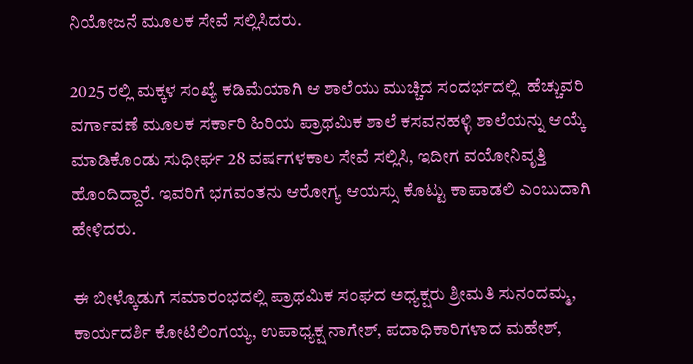ನಿಯೋಜನೆ ಮೂಲಕ ಸೇವೆ ಸಲ್ಲಿಸಿದರು.

2025 ರಲ್ಲಿ ಮಕ್ಕಳ ಸಂಖ್ಯೆ ಕಡಿಮೆಯಾಗಿ ಆ ಶಾಲೆಯು ಮುಚ್ಚಿದ ಸಂದರ್ಭದಲ್ಲಿ  ಹೆಚ್ಚುವರಿ ವರ್ಗಾವಣೆ ಮೂಲಕ ಸರ್ಕಾರಿ ಹಿರಿಯ ಪ್ರಾಥಮಿಕ ಶಾಲೆ ಕಸವನಹಳ್ಳಿ ಶಾಲೆಯನ್ನು ಆಯ್ಕೆ ಮಾಡಿಕೊಂಡು ಸುಧೀರ್ಘ 28 ವರ್ಷಗಳಕಾಲ ಸೇವೆ ಸಲ್ಲಿಸಿ, ಇದೀಗ ವಯೋನಿವೃತ್ತಿ ಹೊಂದಿದ್ದಾರೆ. ಇವರಿಗೆ ಭಗವಂತನು ಆರೋಗ್ಯ ಆಯಸ್ಸು ಕೊಟ್ಟು ಕಾಪಾಡಲಿ ಎಂಬುದಾಗಿ ಹೇಳಿದರು.

ಈ ಬೀಳ್ಕೊಡುಗೆ ಸಮಾರಂಭದಲ್ಲಿ ಪ್ರಾಥಮಿಕ ಸಂಘದ ಅಧ್ಯಕ್ಷರು ಶ್ರೀಮತಿ ಸುನಂದಮ್ಮ, ಕಾರ್ಯದರ್ಶಿ ಕೋಟಿಲಿಂಗಯ್ಯ, ಉಪಾಧ್ಯಕ್ಷ ನಾಗೇಶ್, ಪದಾಧಿಕಾರಿಗಳಾದ ಮಹೇಶ್,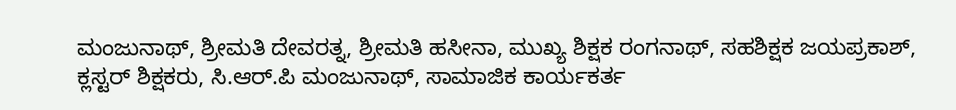ಮಂಜುನಾಥ್, ಶ್ರೀಮತಿ ದೇವರತ್ನ, ಶ್ರೀಮತಿ ಹಸೀನಾ, ಮುಖ್ಯ ಶಿಕ್ಷಕ ರಂಗನಾಥ್, ಸಹಶಿಕ್ಷಕ ಜಯಪ್ರಕಾಶ್,  ಕ್ಲಸ್ಟರ್ ಶಿಕ್ಷಕರು, ಸಿ.ಆರ್.ಪಿ ಮಂಜುನಾಥ್, ಸಾಮಾಜಿಕ ಕಾರ್ಯಕರ್ತ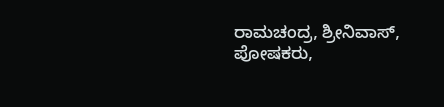ರಾಮಚಂದ್ರ, ಶ್ರೀನಿವಾಸ್, ಪೋಷಕರು,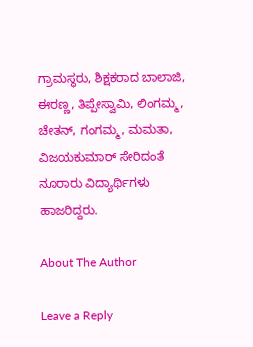ಗ್ರಾಮಸ್ಥರು, ಶಿಕ್ಷಕರಾದ ಬಾಲಾಜಿ, ಈರಣ್ಣ, ತಿಪ್ಪೇಸ್ವಾಮಿ, ಲಿಂಗಮ್ಮ, ಚೇತನ್, ಗಂಗಮ್ಮ, ಮಮತಾ, ವಿಜಯಕುಮಾರ್ ಸೇರಿದಂತೆ ನೂರಾರು ವಿದ್ಯಾರ್ಥಿಗಳು ಹಾಜರಿದ್ದರು.

About The Author

Leave a Reply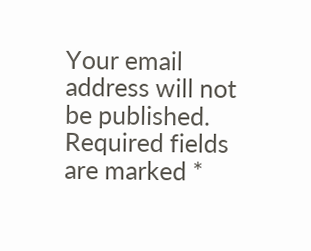Your email address will not be published. Required fields are marked *